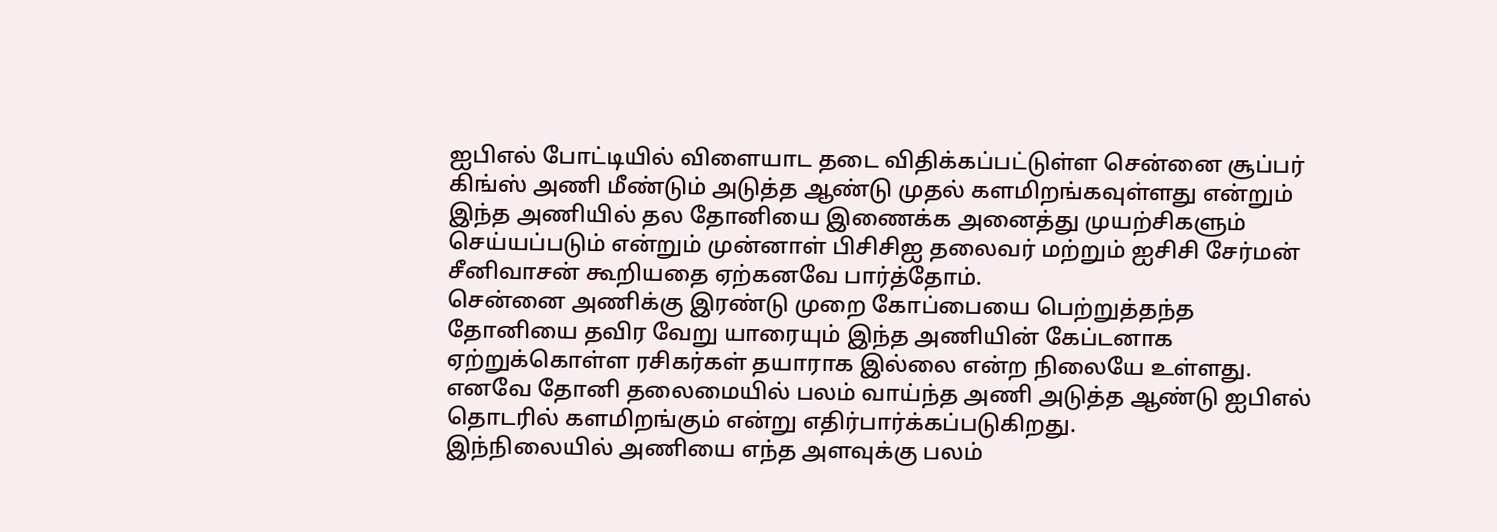ஐபிஎல் போட்டியில் விளையாட தடை விதிக்கப்பட்டுள்ள சென்னை சூப்பர் கிங்ஸ் அணி மீண்டும் அடுத்த ஆண்டு முதல் களமிறங்கவுள்ளது என்றும் இந்த அணியில் தல தோனியை இணைக்க அனைத்து முயற்சிகளும் செய்யப்படும் என்றும் முன்னாள் பிசிசிஐ தலைவர் மற்றும் ஐசிசி சேர்மன் சீனிவாசன் கூறியதை ஏற்கனவே பார்த்தோம்.
சென்னை அணிக்கு இரண்டு முறை கோப்பையை பெற்றுத்தந்த தோனியை தவிர வேறு யாரையும் இந்த அணியின் கேப்டனாக ஏற்றுக்கொள்ள ரசிகர்கள் தயாராக இல்லை என்ற நிலையே உள்ளது. எனவே தோனி தலைமையில் பலம் வாய்ந்த அணி அடுத்த ஆண்டு ஐபிஎல் தொடரில் களமிறங்கும் என்று எதிர்பார்க்கப்படுகிறது.
இந்நிலையில் அணியை எந்த அளவுக்கு பலம்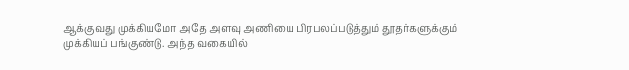ஆக்குவது முக்கியமோ அதே அளவு அணியை பிரபலப்படுத்தும் தூதர்களுக்கும் முக்கியப் பங்குண்டு. அந்த வகையில்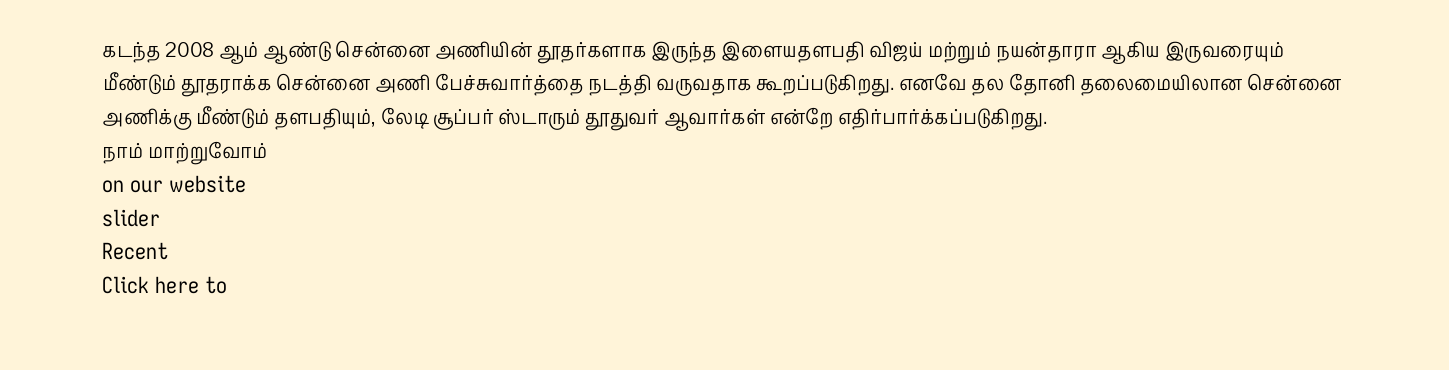கடந்த 2008 ஆம் ஆண்டு சென்னை அணியின் தூதர்களாக இருந்த இளையதளபதி விஜய் மற்றும் நயன்தாரா ஆகிய இருவரையும் மீண்டும் தூதராக்க சென்னை அணி பேச்சுவார்த்தை நடத்தி வருவதாக கூறப்படுகிறது. எனவே தல தோனி தலைமையிலான சென்னை அணிக்கு மீண்டும் தளபதியும், லேடி சூப்பர் ஸ்டாரும் தூதுவர் ஆவார்கள் என்றே எதிர்பார்க்கப்படுகிறது.
நாம் மாற்றுவோம்
on our website
slider
Recent
Click here to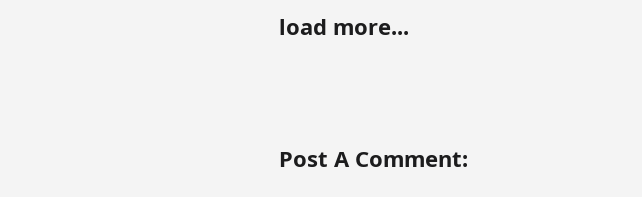load more...


Post A Comment: